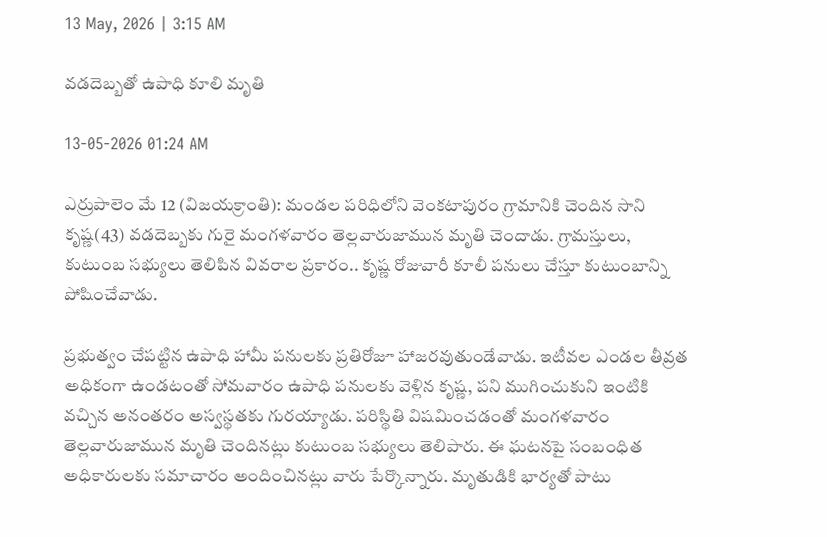13 May, 2026 | 3:15 AM

వడదెబ్బతో ఉపాధి కూలి మృతి

13-05-2026 01:24 AM

ఎర్రుపాలెం మే 12 (విజయక్రాంతి): మండల పరిధిలోని వెంకటాపురం గ్రామానికి చెందిన సాని కృష్ణ(43) వడదెబ్బకు గురై మంగళవారం తెల్లవారుజామున మృతి చెందాడు. గ్రామస్తులు, కుటుంబ సభ్యులు తెలిపిన వివరాల ప్రకారం.. కృష్ణ రోజువారీ కూలీ పనులు చేస్తూ కుటుంబాన్ని పోషించేవాడు.

ప్రభుత్వం చేపట్టిన ఉపాధి హామీ పనులకు ప్రతిరోజూ హాజరవుతుండేవాడు. ఇటీవల ఎండల తీవ్రత అధికంగా ఉండటంతో సోమవారం ఉపాధి పనులకు వెళ్లిన కృష్ణ, పని ముగించుకుని ఇంటికి వచ్చిన అనంతరం అస్వస్థతకు గురయ్యాడు. పరిస్థితి విషమించడంతో మంగళవారం తెల్లవారుజామున మృతి చెందినట్లు కుటుంబ సభ్యులు తెలిపారు. ఈ ఘటనపై సంబంధిత అధికారులకు సమాచారం అందించినట్లు వారు పేర్కొన్నారు. మృతుడికి భార్యతో పాటు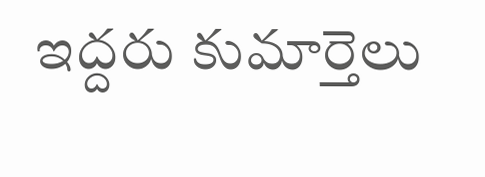ఇద్దరు కుమార్తెలు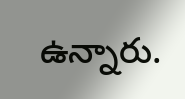ఉన్నారు.